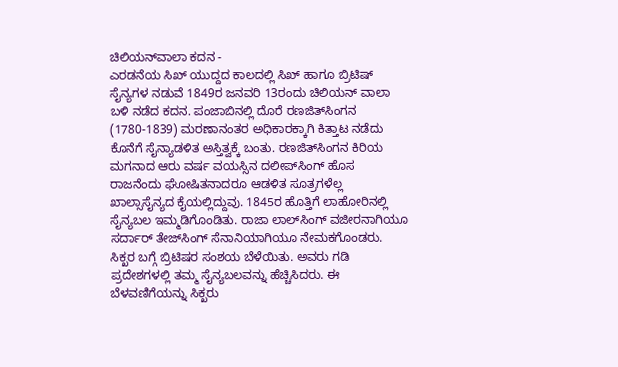ಚಿಲಿಯನ್‍ವಾಲಾ ಕದನ -
ಎರಡನೆಯ ಸಿಖ್ ಯುದ್ದದ ಕಾಲದಲ್ಲಿ ಸಿಖ್ ಹಾಗೂ ಬ್ರಿಟಿಷ್ ಸೈನ್ಯಗಳ ನಡುವೆ 1849ರ ಜನವರಿ 13ರಂದು ಚಿಲಿಯನ್ ವಾಲಾ ಬಳಿ ನಡೆದ ಕದನ. ಪಂಜಾಬಿನಲ್ಲಿ ದೊರೆ ರಣಜಿತ್‍ಸಿಂಗನ (1780-1839) ಮರಣಾನಂತರ ಅಧಿಕಾರಕ್ಕಾಗಿ ಕಿತ್ತಾಟ ನಡೆದು ಕೊನೆಗೆ ಸೈನ್ಯಾಡಳಿತ ಅಸ್ತಿತ್ವಕ್ಕೆ ಬಂತು. ರಣಜಿತ್‍ಸಿಂಗನ ಕಿರಿಯ ಮಗನಾದ ಆರು ವರ್ಷ ವಯಸ್ಸಿನ ದಲೀಪ್‍ಸಿಂಗ್ ಹೊಸ ರಾಜನೆಂದು ಘೋಷಿತನಾದರೂ ಆಡಳಿತ ಸೂತ್ರಗಳೆಲ್ಲ ಖಾಲ್ಸಾಸೈನ್ಯದ ಕೈಯಲ್ಲಿದ್ದುವು. 1845ರ ಹೊತ್ತಿಗೆ ಲಾಹೋರಿನಲ್ಲಿ ಸೈನ್ಯಬಲ ಇಮ್ಮಡಿಗೊಂಡಿತು. ರಾಜಾ ಲಾಲ್‍ಸಿಂಗ್ ವಜೀರನಾಗಿಯೂ ಸರ್ದಾರ್ ತೇಜ್‍ಸಿಂಗ್ ಸೆನಾನಿಯಾಗಿಯೂ ನೇಮಕಗೊಂಡರು. ಸಿಕ್ಖರ ಬಗ್ಗೆ ಬ್ರಿಟಿಷರ ಸಂಶಯ ಬೆಳೆಯಿತು. ಅವರು ಗಡಿ ಪ್ರದೇಶಗಳಲ್ಲಿ ತಮ್ಮ ಸೈನ್ಯಬಲವನ್ನು ಹೆಚ್ಚಿಸಿದರು. ಈ ಬೆಳವಣಿಗೆಯನ್ನು ಸಿಕ್ಖರು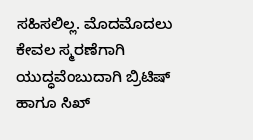ಸಹಿಸಲಿಲ್ಲ. ಮೊದಮೊದಲು ಕೇವಲ ಸ್ಮರಣೆಗಾಗಿ ಯುದ್ಧವೆಂಬುದಾಗಿ ಬ್ರಿಟಿಷ್ ಹಾಗೂ ಸಿಖ್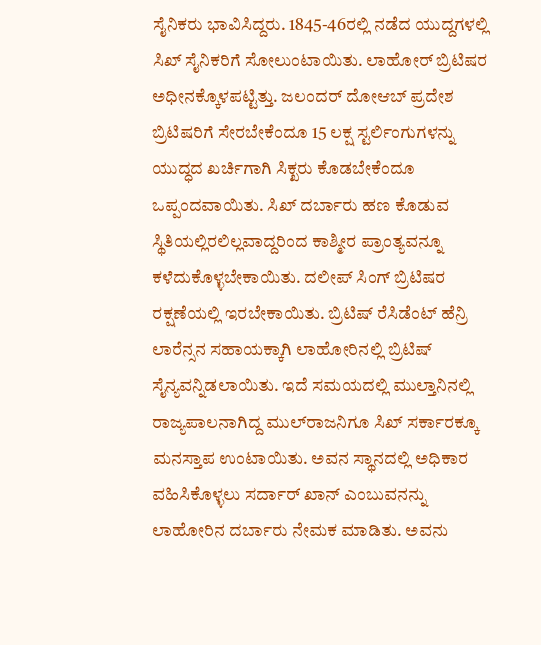ಸೈನಿಕರು ಭಾವಿಸಿದ್ದರು. 1845-46ರಲ್ಲಿ ನಡೆದ ಯುದ್ದಗಳಲ್ಲಿ ಸಿಖ್ ಸೈನಿಕರಿಗೆ ಸೋಲುಂಟಾಯಿತು. ಲಾಹೋರ್ ಬ್ರಿಟಿಷರ ಅಧೀನಕ್ಕೊಳಪಟ್ಟಿತ್ತು. ಜಲಂದರ್ ದೋಆಬ್ ಪ್ರದೇಶ ಬ್ರಿಟಿಷರಿಗೆ ಸೇರಬೇಕೆಂದೂ 15 ಲಕ್ಷ ಸ್ಟರ್ಲಿಂಗುಗಳನ್ನು ಯುದ್ಧದ ಖರ್ಚಿಗಾಗಿ ಸಿಕ್ಖರು ಕೊಡಬೇಕೆಂದೂ ಒಪ್ಪಂದವಾಯಿತು. ಸಿಖ್ ದರ್ಬಾರು ಹಣ ಕೊಡುವ ಸ್ಥಿತಿಯಲ್ಲಿರಲಿಲ್ಲವಾದ್ದರಿಂದ ಕಾಶ್ಮೀರ ಪ್ರಾಂತ್ಯವನ್ನೂ ಕಳೆದುಕೊಳ್ಳಬೇಕಾಯಿತು. ದಲೀಪ್ ಸಿಂಗ್ ಬ್ರಿಟಿಷರ ರಕ್ಷಣೆಯಲ್ಲಿ ಇರಬೇಕಾಯಿತು. ಬ್ರಿಟಿಷ್ ರೆಸಿಡೆಂಟ್ ಹೆನ್ರಿ ಲಾರೆನ್ಸನ ಸಹಾಯಕ್ಕಾಗಿ ಲಾಹೋರಿನಲ್ಲಿ ಬ್ರಿಟಿಷ್ ಸೈನ್ಯವನ್ನಿಡಲಾಯಿತು. ಇದೆ ಸಮಯದಲ್ಲಿ ಮುಲ್ತಾನಿನಲ್ಲಿ ರಾಜ್ಯಪಾಲನಾಗಿದ್ದ ಮುಲ್‍ರಾಜನಿಗೂ ಸಿಖ್ ಸರ್ಕಾರಕ್ಕೂ ಮನಸ್ತಾಪ ಉಂಟಾಯಿತು. ಅವನ ಸ್ಥಾನದಲ್ಲಿ ಅಧಿಕಾರ ವಹಿಸಿಕೊಳ್ಳಲು ಸರ್ದಾರ್ ಖಾನ್ ಎಂಬುವನನ್ನು ಲಾಹೋರಿನ ದರ್ಬಾರು ನೇಮಕ ಮಾಡಿತು. ಅವನು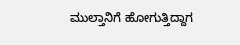ಮುಲ್ತಾನಿಗೆ ಹೋಗುತ್ತಿದ್ದಾಗ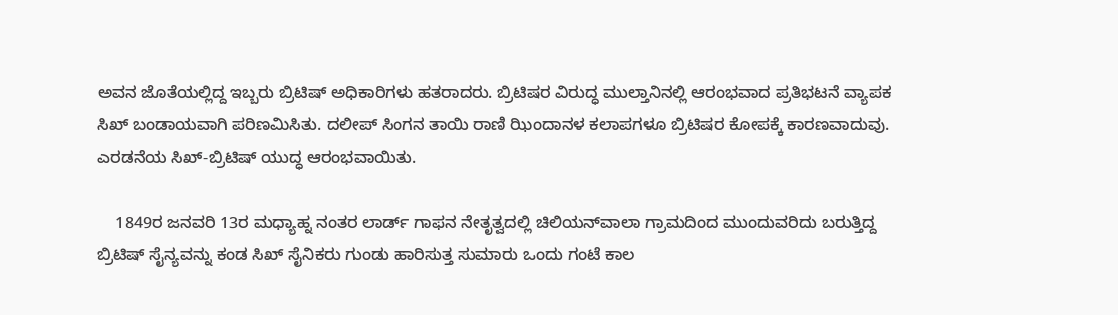ಅವನ ಜೊತೆಯಲ್ಲಿದ್ದ ಇಬ್ಬರು ಬ್ರಿಟಿಷ್ ಅಧಿಕಾರಿಗಳು ಹತರಾದರು. ಬ್ರಿಟಿಷರ ವಿರುದ್ಧ ಮುಲ್ತಾನಿನಲ್ಲಿ ಆರಂಭವಾದ ಪ್ರತಿಭಟನೆ ವ್ಯಾಪಕ ಸಿಖ್ ಬಂಡಾಯವಾಗಿ ಪರಿಣಮಿಸಿತು. ದಲೀಪ್ ಸಿಂಗನ ತಾಯಿ ರಾಣಿ ಝಿಂದಾನಳ ಕಲಾಪಗಳೂ ಬ್ರಿಟಿಷರ ಕೋಪಕ್ಕೆ ಕಾರಣವಾದುವು. ಎರಡನೆಯ ಸಿಖ್-ಬ್ರಿಟಿಷ್ ಯುದ್ಧ ಆರಂಭವಾಯಿತು.

    1849ರ ಜನವರಿ 13ರ ಮಧ್ಯಾಹ್ನ ನಂತರ ಲಾರ್ಡ್ ಗಾಫನ ನೇತೃತ್ವದಲ್ಲಿ ಚಿಲಿಯನ್‍ವಾಲಾ ಗ್ರಾಮದಿಂದ ಮುಂದುವರಿದು ಬರುತ್ತಿದ್ದ ಬ್ರಿಟಿಷ್ ಸೈನ್ಯವನ್ನು ಕಂಡ ಸಿಖ್ ಸೈನಿಕರು ಗುಂಡು ಹಾರಿಸುತ್ತ ಸುಮಾರು ಒಂದು ಗಂಟೆ ಕಾಲ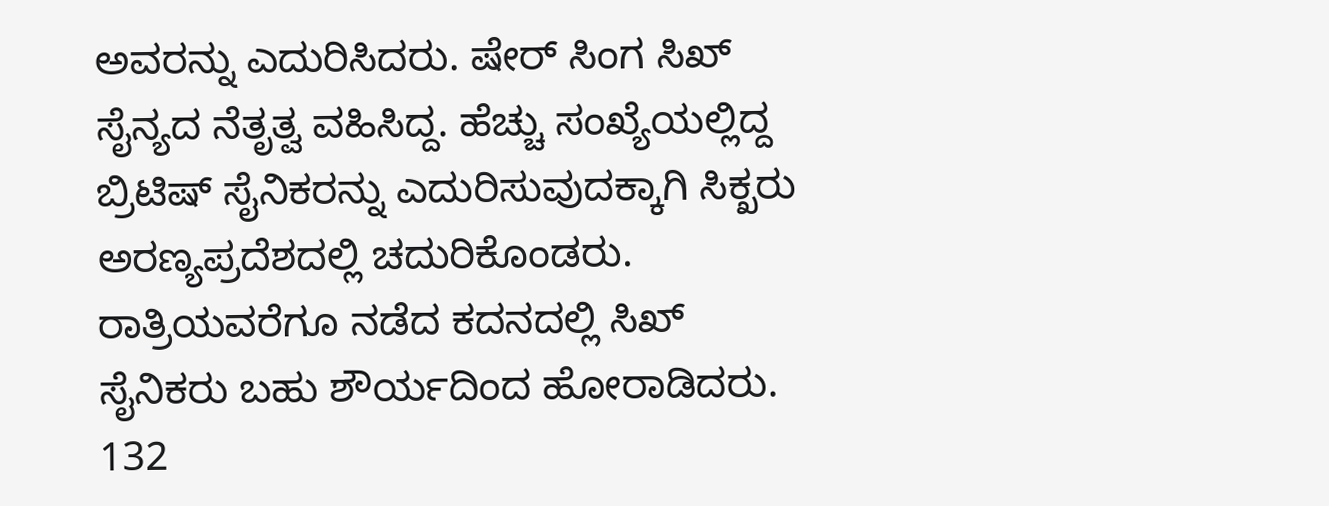ಅವರನ್ನು ಎದುರಿಸಿದರು. ಷೇರ್ ಸಿಂಗ ಸಿಖ್ ಸೈನ್ಯದ ನೆತೃತ್ವ ವಹಿಸಿದ್ದ. ಹೆಚ್ಚು ಸಂಖ್ಯೆಯಲ್ಲಿದ್ದ ಬ್ರಿಟಿಷ್ ಸೈನಿಕರನ್ನು ಎದುರಿಸುವುದಕ್ಕಾಗಿ ಸಿಕ್ಖರು ಅರಣ್ಯಪ್ರದೆಶದಲ್ಲಿ ಚದುರಿಕೊಂಡರು. ರಾತ್ರಿಯವರೆಗೂ ನಡೆದ ಕದನದಲ್ಲಿ ಸಿಖ್ ಸೈನಿಕರು ಬಹು ಶೌರ್ಯದಿಂದ ಹೋರಾಡಿದರು. 132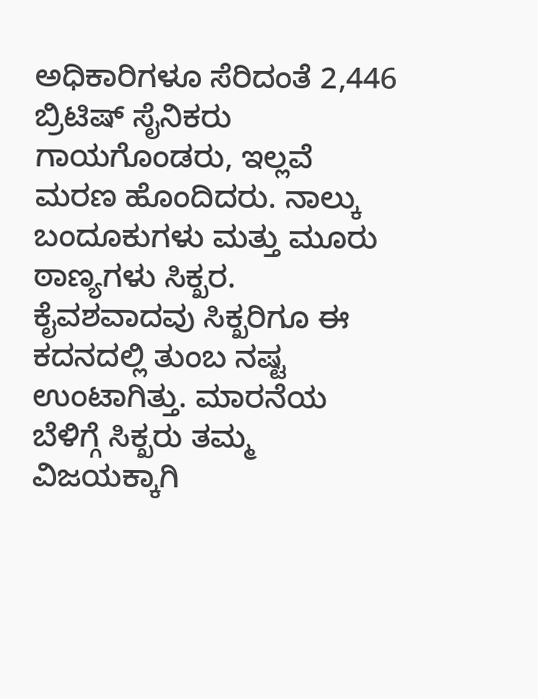ಅಧಿಕಾರಿಗಳೂ ಸೆರಿದಂತೆ 2,446 ಬ್ರಿಟಿಷ್ ಸೈನಿಕರು ಗಾಯಗೊಂಡರು, ಇಲ್ಲವೆ ಮರಣ ಹೊಂದಿದರು. ನಾಲ್ಕು ಬಂದೂಕುಗಳು ಮತ್ತು ಮೂರು ಠಾಣ್ಯಗಳು ಸಿಕ್ಖರ. ಕೈವಶವಾದವು ಸಿಕ್ಖರಿಗೂ ಈ ಕದನದಲ್ಲಿ ತುಂಬ ನಷ್ಟ ಉಂಟಾಗಿತ್ತು. ಮಾರನೆಯ ಬೆಳಿಗ್ಗೆ ಸಿಕ್ಖರು ತಮ್ಮ ವಿಜಯಕ್ಕಾಗಿ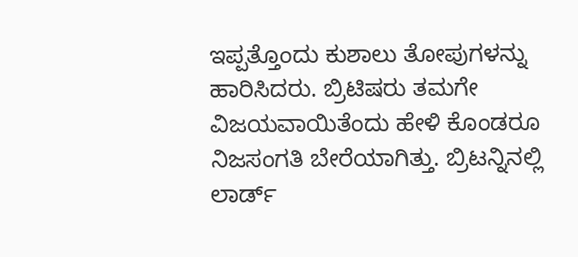ಇಪ್ಪತ್ತೊಂದು ಕುಶಾಲು ತೋಪುಗಳನ್ನು ಹಾರಿಸಿದರು. ಬ್ರಿಟಿಷರು ತಮಗೇ ವಿಜಯವಾಯಿತೆಂದು ಹೇಳಿ ಕೊಂಡರೂ ನಿಜಸಂಗತಿ ಬೇರೆಯಾಗಿತ್ತು. ಬ್ರಿಟನ್ನಿನಲ್ಲಿ ಲಾರ್ಡ್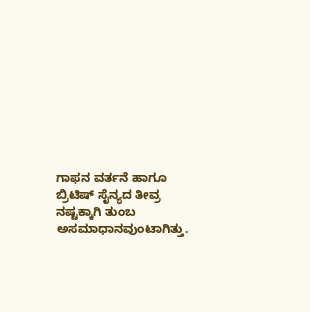ಗಾಫನ ವರ್ತನೆ ಹಾಗೂ ಬ್ರಿಟಿಷ್ ಸೈನ್ಯದ ತೀವ್ರ ನಷ್ಟಕ್ಕಾಗಿ ತುಂಬ ಅಸಮಾಧಾನವುಂಟಾಗಿತ್ತು.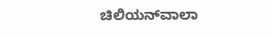ಚಿಲಿಯನ್‍ವಾಲಾ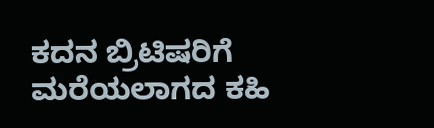ಕದನ ಬ್ರಿಟಿಷರಿಗೆ ಮರೆಯಲಾಗದ ಕಹಿ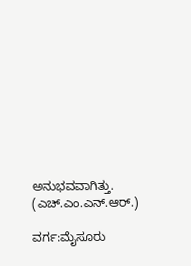ಅನುಭವವಾಗಿತ್ತು.                 (ಎಚ್.ಎಂ.ಎನ್.ಆರ್.)

ವರ್ಗ:ಮೈಸೂರು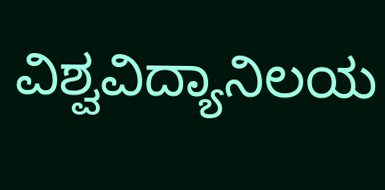ವಿಶ್ವವಿದ್ಯಾನಿಲಯ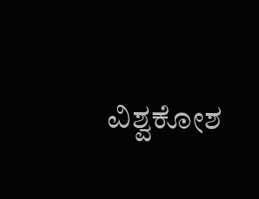ವಿಶ್ವಕೋಶ